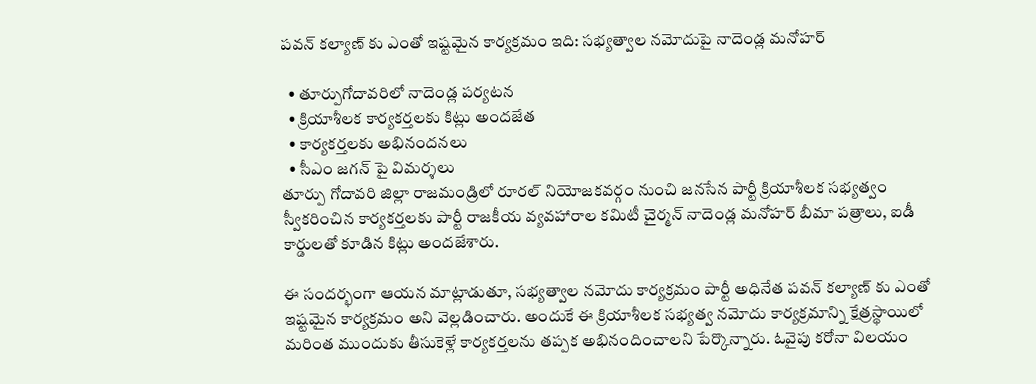పవన్ కల్యాణ్ కు ఎంతో ఇష్టమైన కార్యక్రమం ఇది: సభ్యత్వాల నమోదుపై నాదెండ్ల మనోహర్

  • తూర్పుగోదావరిలో నాదెండ్ల పర్యటన
  • క్రియాశీలక కార్యకర్తలకు కిట్లు అందజేత
  • కార్యకర్తలకు అభినందనలు
  • సీఎం జగన్ పై విమర్శలు
తూర్పు గోదావరి జిల్లా రాజమండ్రిలో రూరల్ నియోజకవర్గం నుంచి జనసేన పార్టీ క్రియాశీలక సభ్యత్వం స్వీకరించిన కార్యకర్తలకు పార్టీ రాజకీయ వ్యవహారాల కమిటీ చైర్మన్ నాదెండ్ల మనోహర్ బీమా పత్రాలు, ఐడీ కార్డులతో కూడిన కిట్లు అందజేశారు.

ఈ సందర్భంగా ఆయన మాట్లాడుతూ, సభ్యత్వాల నమోదు కార్యక్రమం పార్టీ అధినేత పవన్ కల్యాణ్ కు ఎంతో ఇష్టమైన కార్యక్రమం అని వెల్లడించారు. అందుకే ఈ క్రియాశీలక సభ్యత్వ నమోదు కార్యక్రమాన్ని క్షేత్రస్థాయిలో మరింత ముందుకు తీసుకెళ్లే కార్యకర్తలను తప్పక అభినందించాలని పేర్కొన్నారు. ఓవైపు కరోనా విలయం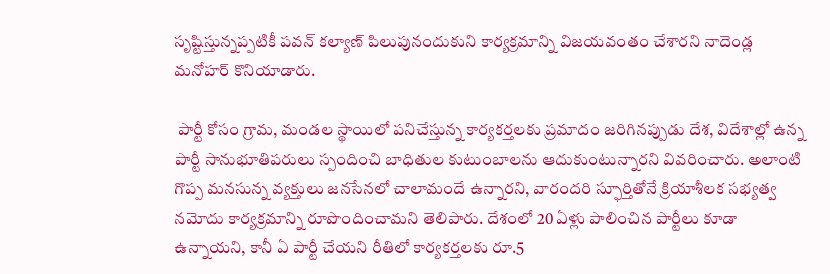సృష్టిస్తున్నప్పటికీ పవన్ కల్యాణ్ పిలుపునందుకుని కార్యక్రమాన్ని విజయవంతం చేశారని నాదెండ్ల మనోహర్ కొనియాడారు.

 పార్టీ కోసం గ్రామ, మండల స్థాయిలో పనిచేస్తున్న కార్యకర్తలకు ప్రమాదం జరిగినప్పుడు దేశ, విదేశాల్లో ఉన్న పార్టీ సానుభూతిపరులు స్పందించి బాధితుల కుటుంబాలను ఆదుకుంటున్నారని వివరించారు. అలాంటి గొప్ప మనసున్న వ్యక్తులు జనసేనలో చాలామందే ఉన్నారని, వారందరి స్ఫూర్తితోనే క్రియాశీలక సభ్యత్వ నమోదు కార్యక్రమాన్ని రూపొందించామని తెలిపారు. దేశంలో 20 ఏళ్లు పాలించిన పార్టీలు కూడా ఉన్నాయని, కానీ ఏ పార్టీ చేయని రీతిలో కార్యకర్తలకు రూ.5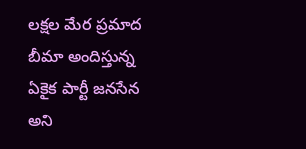లక్షల మేర ప్రమాద బీమా అందిస్తున్న ఏకైక పార్టీ జనసేన అని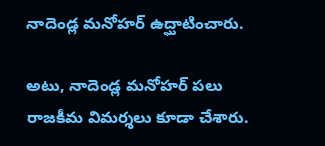నాదెండ్ల మనోహర్ ఉద్ఘాటించారు.

అటు, నాదెండ్ల మనోహర్ పలు రాజకీమ విమర్శలు కూడా చేశారు.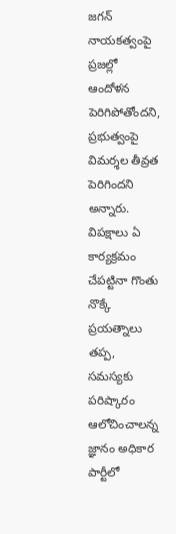జగన్ నాయకత్వంపై ప్రజల్లో ఆందోళన పెరిగిపోతోందని, ప్రభుత్వంపై విమర్శల తీవ్రత పెరిగిందని అన్నారు. విపక్షాలు ఏ కార్యక్రమం చేపట్టినా గొంతు నొక్కే ప్రయత్నాలు తప్ప, సమస్యకు పరిష్కారం ఆలోచించాలన్న జ్ఞానం అధికార పార్టీలో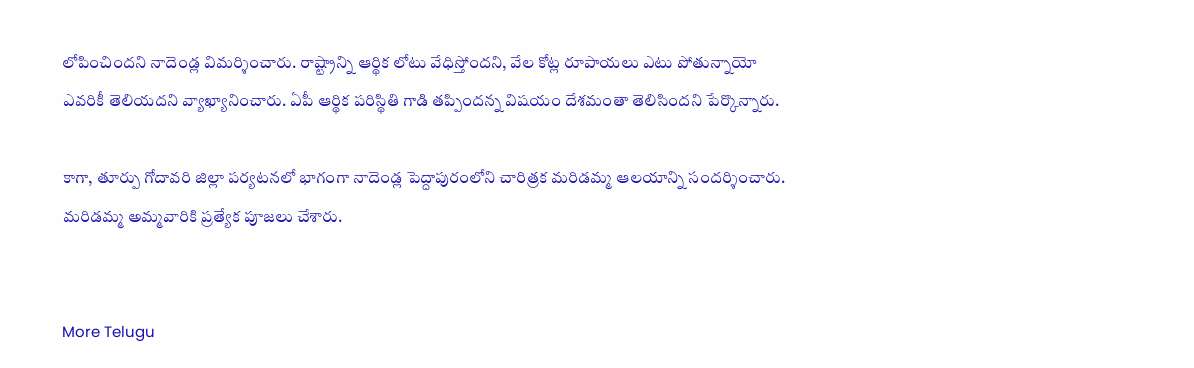లోపించిందని నాదెండ్ల విమర్శించారు. రాష్ట్రాన్ని ఆర్థిక లోటు వేధిస్తోందని, వేల కోట్ల రూపాయలు ఎటు పోతున్నాయో ఎవరికీ తెలియదని వ్యాఖ్యానించారు. ఏపీ ఆర్థిక పరిస్థితి గాడి తప్పిందన్న విషయం దేశమంతా తెలిసిందని పేర్కొన్నారు.

కాగా, తూర్పు గోదావరి జిల్లా పర్యటనలో భాగంగా నాదెండ్ల పెద్దాపురంలోని చారిత్రక మరిడమ్మ ఆలయాన్ని సందర్శించారు. మరిడమ్మ అమ్మవారికి ప్రత్యేక పూజలు చేశారు.


More Telugu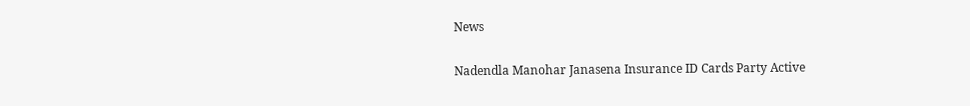News

Nadendla Manohar Janasena Insurance ID Cards Party Active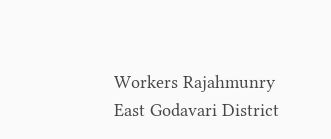Workers Rajahmunry East Godavari District